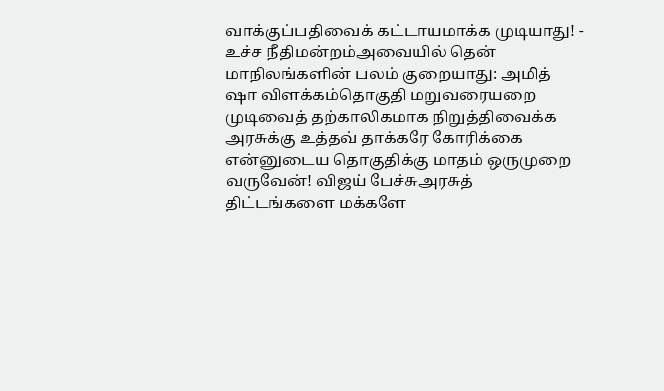வாக்குப்பதிவைக் கட்டாயமாக்க முடியாது! - உச்ச நீதிமன்றம்அவையில் தென் மாநிலங்களின் பலம் குறையாது: அமித் ஷா விளக்கம்தொகுதி மறுவரையறை முடிவைத் தற்காலிகமாக நிறுத்திவைக்க அரசுக்கு உத்தவ் தாக்கரே கோரிக்கை என்னுடைய தொகுதிக்கு மாதம் ஒருமுறை வருவேன்! விஜய் பேச்சுஅரசுத் திட்டங்களை மக்களே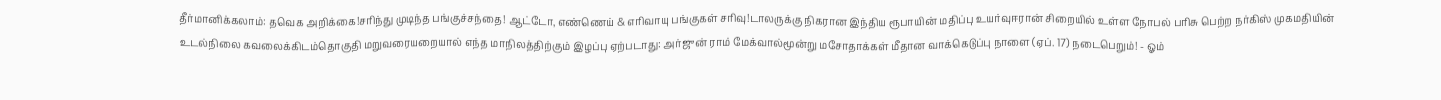தீர்மானிக்கலாம்: தவெக அறிக்கை!சரிந்து முடிந்த பங்குச்சந்தை! ஆட்டோ, எண்ணெய் & எரிவாயு பங்குகள் சரிவு!டாலருக்கு நிகரான இந்திய ரூபாயின் மதிப்பு உயர்வுஈரான் சிறையில் உள்ள நோபல் பரிசு பெற்ற நர்கிஸ் முகமதியின் உடல்நிலை கவலைக்கிடம்தொகுதி மறுவரையறையால் எந்த மாநிலத்திற்கும் இழப்பு ஏற்படாது: அர்ஜுன் ராம் மேக்வால்மூன்று மசோதாக்கள் மீதான வாக்கெடுப்பு நாளை (ஏப். 17) நடைபெறும்! - ஓம்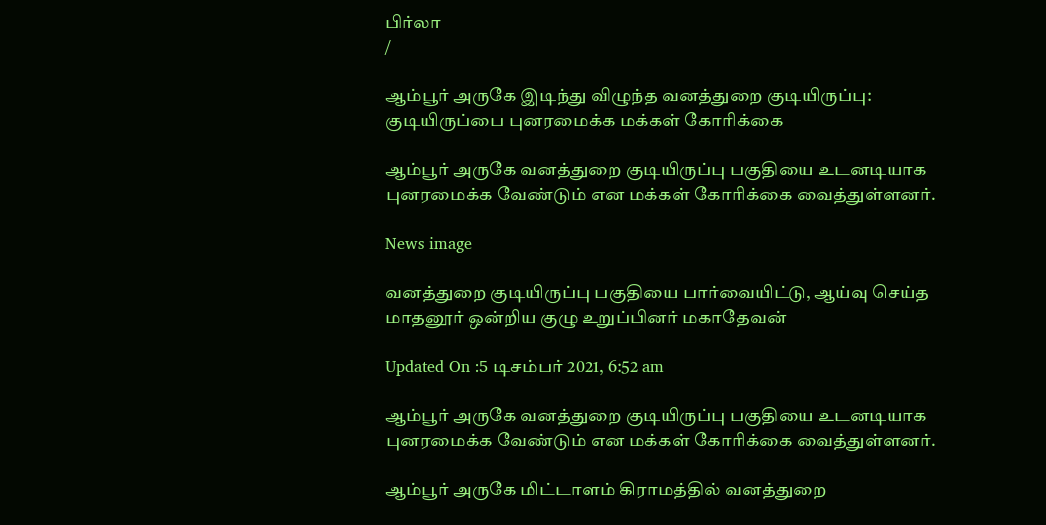பிர்லா
/

ஆம்பூர் அருகே இடிந்து விழுந்த வனத்துறை குடியிருப்பு: குடியிருப்பை புனரமைக்க மக்கள் கோரிக்கை

ஆம்பூர் அருகே வனத்துறை குடியிருப்பு பகுதியை உடனடியாக புனரமைக்க வேண்டும் என மக்கள் கோரிக்கை வைத்துள்ளனர்.

News image

வனத்துறை குடியிருப்பு பகுதியை பார்வையிட்டு, ஆய்வு செய்த மாதனூர் ஒன்றிய குழு உறுப்பினர் மகாதேவன்

Updated On :5 டிசம்பர் 2021, 6:52 am

ஆம்பூர் அருகே வனத்துறை குடியிருப்பு பகுதியை உடனடியாக புனரமைக்க வேண்டும் என மக்கள் கோரிக்கை வைத்துள்ளனர்.

ஆம்பூர் அருகே மிட்டாளம் கிராமத்தில் வனத்துறை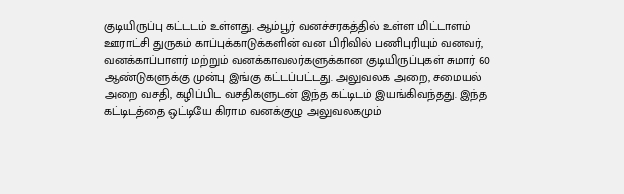குடியிருப்பு கட்டடம் உள்ளது. ஆம்பூர் வனச்சரகத்தில் உள்ள மிட்டாளம் ஊராட்சி துருகம் காப்புக்காடுக்களின் வன பிரிவில் பணிபுரியும் வனவர், வனக்காப்பாளர் மற்றும் வனக்காவலர்களுக்கான குடியிருப்புகள் சுமார் 60 ஆண்டுகளுக்கு முன்பு இங்கு கட்டப்பட்டது. அலுவலக அறை, சமையல் அறை வசதி, கழிப்பிட வசதிகளுடன் இந்த கட்டிடம் இயங்கிவந்தது. இந்த கட்டிடத்தை ஒட்டியே கிராம வனக்குழு அலுவலகமும்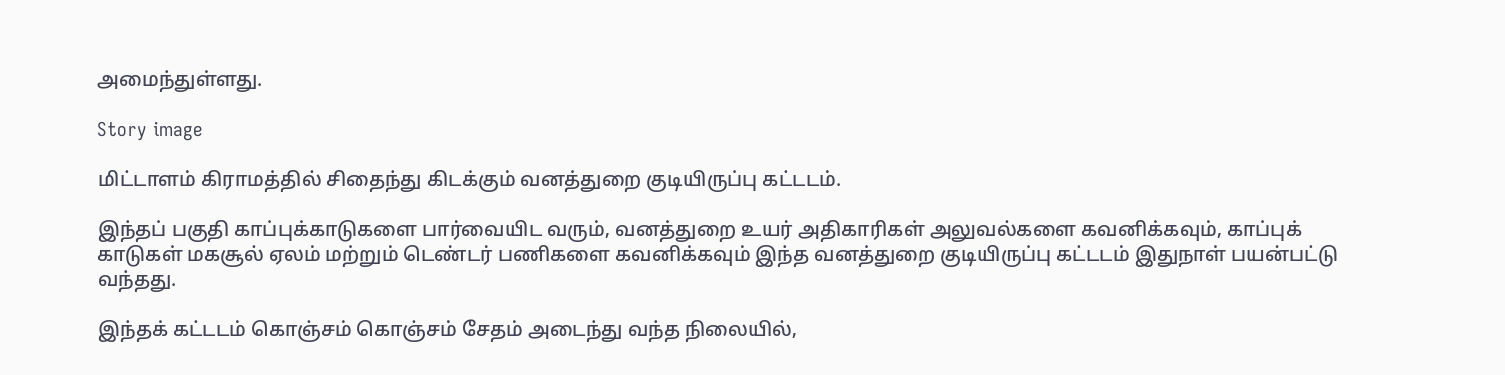அமைந்துள்ளது.

Story image

மிட்டாளம் கிராமத்தில் சிதைந்து கிடக்கும் வனத்துறை குடியிருப்பு கட்டடம்.

இந்தப் பகுதி காப்புக்காடுகளை பார்வையிட வரும், வனத்துறை உயர் அதிகாரிகள் அலுவல்களை கவனிக்கவும், காப்புக் காடுகள் மகசூல் ஏலம் மற்றும் டெண்டர் பணிகளை கவனிக்கவும் இந்த வனத்துறை குடியிருப்பு கட்டடம் இதுநாள் பயன்பட்டு வந்தது.

இந்தக் கட்டடம் கொஞ்சம் கொஞ்சம் சேதம் அடைந்து வந்த நிலையில்,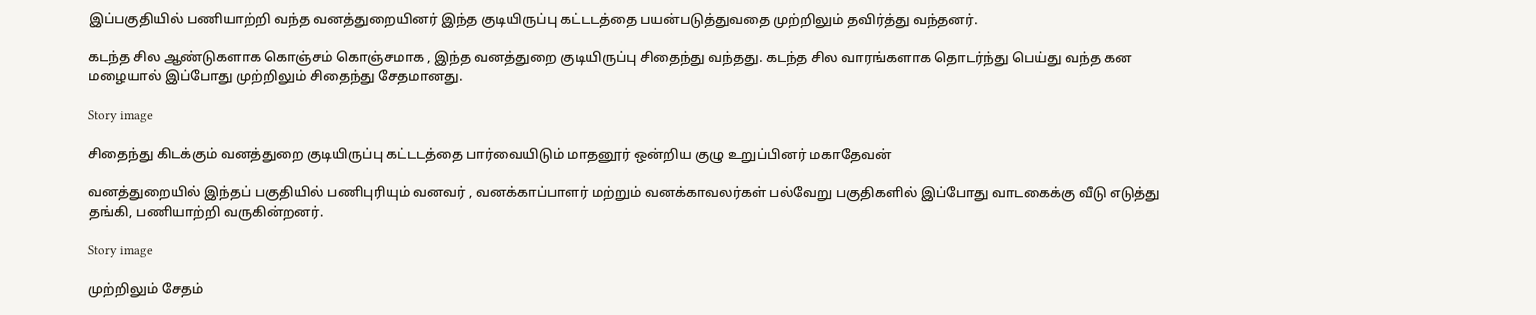இப்பகுதியில் பணியாற்றி வந்த வனத்துறையினர் இந்த குடியிருப்பு கட்டடத்தை பயன்படுத்துவதை முற்றிலும் தவிர்த்து வந்தனர்.

கடந்த சில ஆண்டுகளாக கொஞ்சம் கொஞ்சமாக , இந்த வனத்துறை குடியிருப்பு சிதைந்து வந்தது. கடந்த சில வாரங்களாக தொடர்ந்து பெய்து வந்த கன மழையால் இப்போது முற்றிலும் சிதைந்து சேதமானது.

Story image

சிதைந்து கிடக்கும் வனத்துறை குடியிருப்பு கட்டடத்தை பார்வையிடும் மாதனூர் ஒன்றிய குழு உறுப்பினர் மகாதேவன்

வனத்துறையில் இந்தப் பகுதியில் பணிபுரியும் வனவர் , வனக்காப்பாளர் மற்றும் வனக்காவலர்கள் பல்வேறு பகுதிகளில் இப்போது வாடகைக்கு வீடு எடுத்து தங்கி, பணியாற்றி வருகின்றனர்.

Story image

முற்றிலும் சேதம்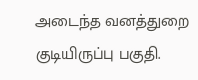அடைந்த வனத்துறை குடியிருப்பு பகுதி.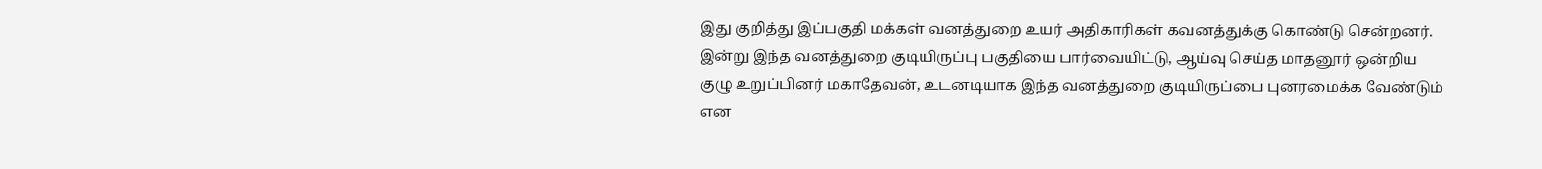இது குறித்து இப்பகுதி மக்கள் வனத்துறை உயர் அதிகாரிகள் கவனத்துக்கு கொண்டு சென்றனர். இன்று இந்த வனத்துறை குடியிருப்பு பகுதியை பார்வையிட்டு, ஆய்வு செய்த மாதனூர் ஒன்றிய குழு உறுப்பினர் மகாதேவன், உடனடியாக இந்த வனத்துறை குடியிருப்பை புனரமைக்க வேண்டும் என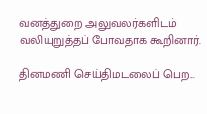வனத்துறை அலுவலர்களிடம் வலியுறுத்தப் போவதாக கூறினார்.

தினமணி செய்திமடலைப் பெற...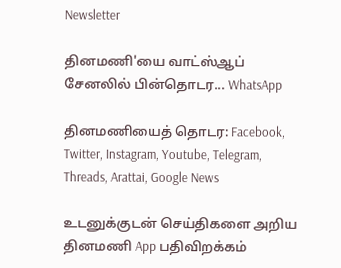Newsletter

தினமணி'யை வாட்ஸ்ஆப் சேனலில் பின்தொடர... WhatsApp

தினமணியைத் தொடர: Facebook, Twitter, Instagram, Youtube, Telegram, Threads, Arattai, Google News

உடனுக்குடன் செய்திகளை அறிய தினமணி App பதிவிறக்கம்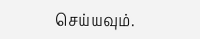செய்யவும்.